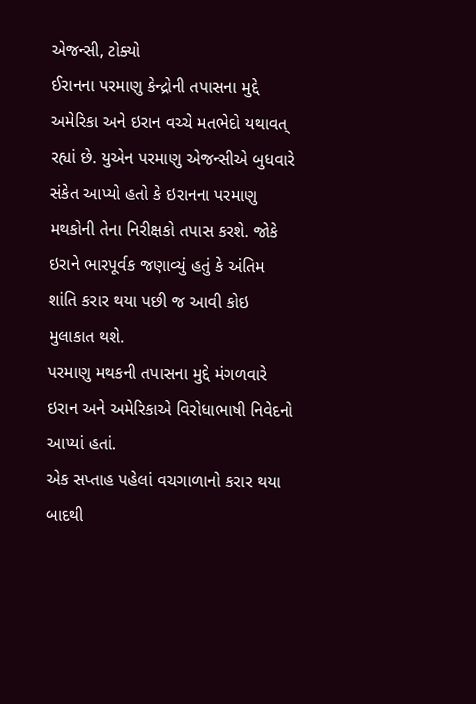એજન્સી, ટોક્યો
ઈરાનના પરમાણુ કેન્દ્રોની તપાસના મુદ્દે અમેરિકા અને ઇરાન વચ્ચે મતભેદો યથાવત્ રહ્યાં છે. યુએન પરમાણુ એજન્સીએ બુધવારે સંકેત આપ્યો હતો કે ઇરાનના પરમાણુ મથકોની તેના નિરીક્ષકો તપાસ કરશે. જોકે ઇરાને ભારપૂર્વક જણાવ્યું હતું કે અંતિમ શાંતિ કરાર થયા પછી જ આવી કોઇ મુલાકાત થશે.
પરમાણુ મથકની તપાસના મુદ્દે મંગળવારે ઇરાન અને અમેરિકાએ વિરોધાભાષી નિવેદનો આપ્યાં હતાં.
એક સપ્તાહ પહેલાં વચગાળાનો કરાર થયા બાદથી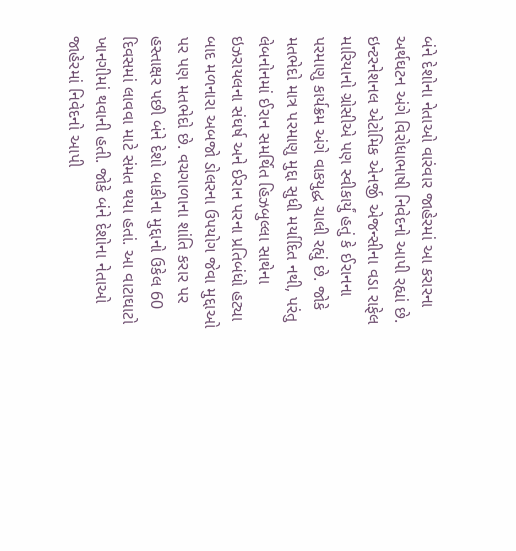બંને દેશોના નેતાઓ વારંવાર જાહેરમાં આ કરારના અર્થઘટન અંગે વિરોધાભાષી નિવેદનો આપી રહ્યાં છે. ઇન્ટરનેશનલ એટોમિક એનર્જી એજન્સીના વડા રાફેલ મારિયાનો ગ્રોસીએ પણ સ્વીકાર્યું હતું કે ઈરાનના પરમાણુ કાર્યક્રમ અંગે વાકયુદ્ધ ચાલી રહ્યું છે. જોકે મતભેદો માત્ર પરમાણુ મુદ્દા સુધી મર્યાદિત નથી, પરંતુ લેબનોનમાં ઈરાન સમર્થિત હિઝબુલ્લા સાથેના ઇઝરાયલના સંઘર્ષ અને ઈરાન પરના પ્રતિબંધો હટ્યા બાદ મળનારા અબજો ડોલરના ઉપયોગ જેવા મુદ્દાઓ પર પણ મતભેદો છે. વચગાળાના શાંતિ કરાર પર હસ્તાક્ષર પછી બંને દેશો બાકીના મુદ્દાનો ઉકેલ 60 દિવસમાં લાવવા માટે સંમત થયા હતાં. આ વાટાઘાટો ખાનગીમાં થવાની હતી. જોકે બંને દેશોના નેતાઓ જાહેરમાં નિવેદનો આપી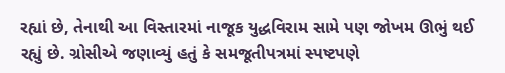રહ્યાં છે, તેનાથી આ વિસ્તારમાં નાજૂક યુદ્ધવિરામ સામે પણ જોખમ ઊભું થઈ રહ્યું છે. ગ્રોસીએ જણાવ્યું હતું કે સમજૂતીપત્રમાં સ્પષ્ટપણે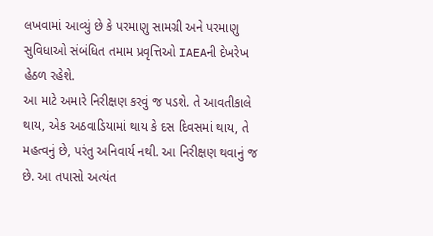લખવામાં આવ્યું છે કે પરમાણુ સામગ્રી અને પરમાણુ સુવિધાઓ સંબંધિત તમામ પ્રવૃત્તિઓ IAEAની દેખરેખ હેઠળ રહેશે.
આ માટે અમારે નિરીક્ષણ કરવું જ પડશે. તે આવતીકાલે થાય, એક અઠવાડિયામાં થાય કે દસ દિવસમાં થાય, તે મહત્વનું છે, પરંતુ અનિવાર્ય નથી. આ નિરીક્ષણ થવાનું જ છે. આ તપાસો અત્યંત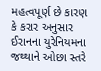મહત્વપૂર્ણ છે કારણ કે કરાર અનુસાર ઈરાનના યુરેનિયમના જથ્થાને ઓછા સ્તરે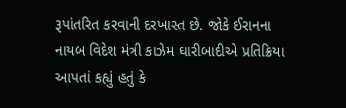રૂપાંતરિત કરવાની દરખાસ્ત છે. જોકે ઈરાનના નાયબ વિદેશ મંત્રી કાઝેમ ઘારીબાદીએ પ્રતિક્રિયા આપતાં કહ્યું હતું કે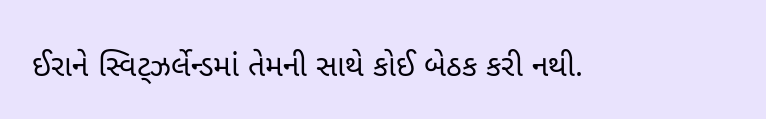ઈરાને સ્વિટ્ઝર્લેન્ડમાં તેમની સાથે કોઈ બેઠક કરી નથી.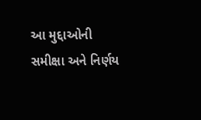આ મુદ્દાઓની સમીક્ષા અને નિર્ણય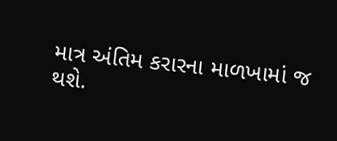માત્ર અંતિમ કરારના માળખામાં જ થશે.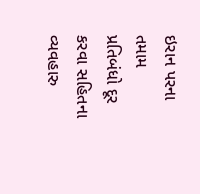ઇરાન પરના તમામ પ્રતિબંધો દૂર કરવા સહિતના વ્યવહારુ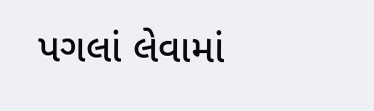પગલાં લેવામાં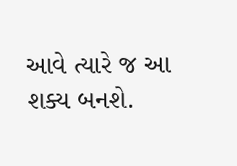આવે ત્યારે જ આ શક્ય બનશે.